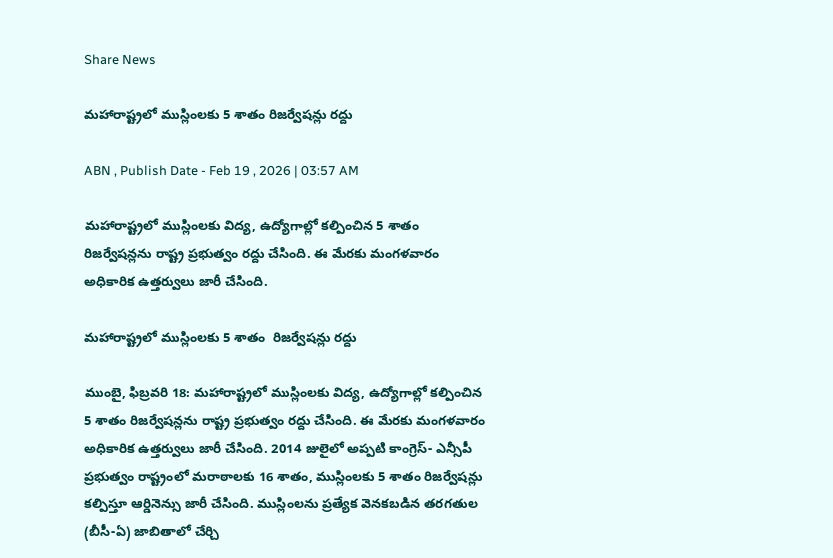Share News

మహారాష్ట్రలో ముస్లింలకు 5 శాతం రిజర్వేషన్లు రద్దు

ABN , Publish Date - Feb 19 , 2026 | 03:57 AM

మహారాష్ట్రలో ముస్లింలకు విద్య, ఉద్యోగాల్లో కల్పించిన 5 శాతం రిజర్వేషన్లను రాష్ట్ర ప్రభుత్వం రద్దు చేసింది. ఈ మేరకు మంగళవారం అధికారిక ఉత్తర్వులు జారీ చేసింది.

మహారాష్ట్రలో ముస్లింలకు 5 శాతం  రిజర్వేషన్లు రద్దు

ముంబై, ఫిబ్రవరి 18: మహారాష్ట్రలో ముస్లింలకు విద్య, ఉద్యోగాల్లో కల్పించిన 5 శాతం రిజర్వేషన్లను రాష్ట్ర ప్రభుత్వం రద్దు చేసింది. ఈ మేరకు మంగళవారం అధికారిక ఉత్తర్వులు జారీ చేసింది. 2014 జులైలో అప్పటి కాంగ్రెస్‌- ఎన్సీపీ ప్రభుత్వం రాష్ట్రంలో మరాఠాలకు 16 శాతం, ముస్లింలకు 5 శాతం రిజర్వేషన్లు కల్పిస్తూ ఆర్డినెన్సు జారీ చేసింది. ముస్లింలను ప్రత్యేక వెనకబడిన తరగతుల (బీసీ-ఏ) జాబితాలో చేర్చి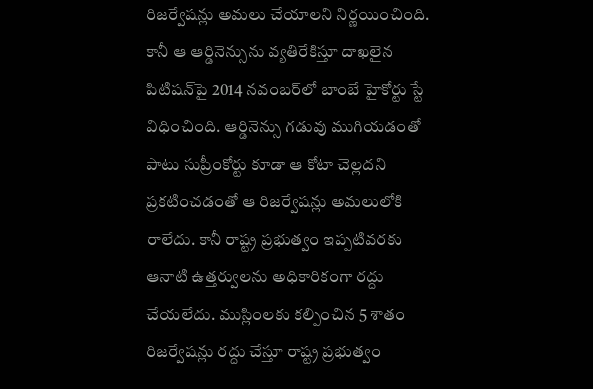రిజర్వేషన్లు అమలు చేయాలని నిర్ణయించింది. కానీ ఆ ఆర్డినెన్సును వ్యతిరేకిస్తూ దాఖలైన పిటిషన్‌పై 2014 నవంబర్‌లో బాంబే హైకోర్టు స్టే విధించింది. ఆర్డినెన్సు గడువు ముగియడంతో పాటు సుప్రీంకోర్టు కూడా ఆ కోటా చెల్లదని ప్రకటించడంతో ఆ రిజర్వేషన్లు అమలులోకి రాలేదు. కానీ రాష్ట్ర ప్రభుత్వం ఇప్పటివరకు ఆనాటి ఉత్తర్వులను అధికారికంగా రద్దు చేయలేదు. ముస్లింలకు కల్పించిన 5 శాతం రిజర్వేషన్లు రద్దు చేస్తూ రాష్ట్ర ప్రభుత్వం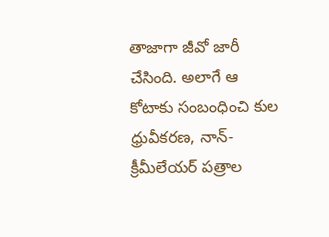తాజాగా జీవో జారీ చేసింది. అలాగే ఆ కోటాకు సంబంధించి కుల ధ్రువీకరణ, నాన్‌- క్రీమీలేయర్‌ పత్రాల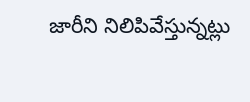జారీని నిలిపివేస్తున్నట్లు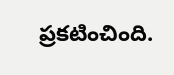ప్రకటించింది.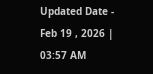Updated Date - Feb 19 , 2026 | 03:57 AM